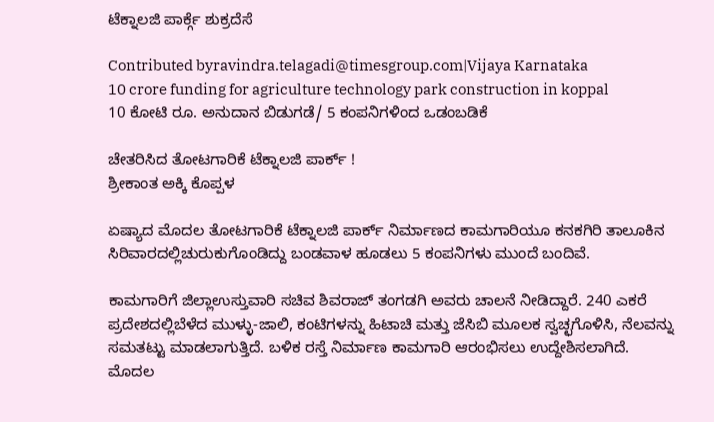ಟೆಕ್ನಾಲಜಿ ಪಾರ್ಕ್ಗೆ ಶುಕ್ರದೆಸೆ

Contributed byravindra.telagadi@timesgroup.com|Vijaya Karnataka
10 crore funding for agriculture technology park construction in koppal
10 ಕೋಟಿ ರೂ. ಅನುದಾನ ಬಿಡುಗಡೆ/ 5 ಕಂಪನಿಗಳಿಂದ ಒಡಂಬಡಿಕೆ

ಚೇತರಿಸಿದ ತೋಟಗಾರಿಕೆ ಟೆಕ್ನಾಲಜಿ ಪಾರ್ಕ್ !
ಶ್ರೀಕಾಂತ ಅಕ್ಕಿ ಕೊಪ್ಪಳ

ಏಷ್ಯಾದ ಮೊದಲ ತೋಟಗಾರಿಕೆ ಟೆಕ್ನಾಲಜಿ ಪಾರ್ಕ್ ನಿರ್ಮಾಣದ ಕಾಮಗಾರಿಯೂ ಕನಕಗಿರಿ ತಾಲೂಕಿನ ಸಿರಿವಾರದಲ್ಲಿಚುರುಕುಗೊಂಡಿದ್ದು ಬಂಡವಾಳ ಹೂಡಲು 5 ಕಂಪನಿಗಳು ಮುಂದೆ ಬಂದಿವೆ.

ಕಾಮಗಾರಿಗೆ ಜಿಲ್ಲಾಉಸ್ತುವಾರಿ ಸಚಿವ ಶಿವರಾಜ್ ತಂಗಡಗಿ ಅವರು ಚಾಲನೆ ನೀಡಿದ್ದಾರೆ. 240 ಎಕರೆ ಪ್ರದೇಶದಲ್ಲಿಬೆಳೆದ ಮುಳ್ಳು-ಜಾಲಿ, ಕಂಟಿಗಳನ್ನು ಹಿಟಾಚಿ ಮತ್ತು ಜೆಸಿಬಿ ಮೂಲಕ ಸ್ವಚ್ಛಗೊಳಿಸಿ, ನೆಲವನ್ನು ಸಮತಟ್ಟು ಮಾಡಲಾಗುತ್ತಿದೆ. ಬಳಿಕ ರಸ್ತೆ ನಿರ್ಮಾಣ ಕಾಮಗಾರಿ ಆರಂಭಿಸಲು ಉದ್ದೇಶಿಸಲಾಗಿದೆ. ಮೊದಲ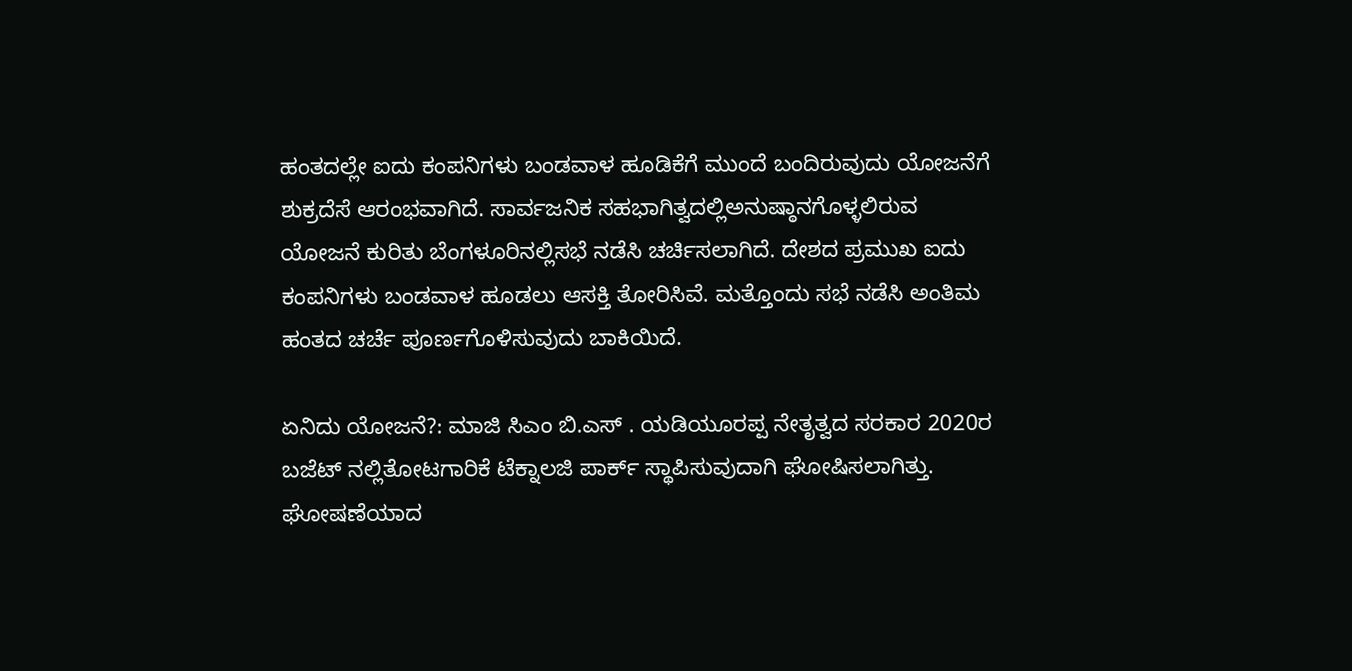ಹಂತದಲ್ಲೇ ಐದು ಕಂಪನಿಗಳು ಬಂಡವಾಳ ಹೂಡಿಕೆಗೆ ಮುಂದೆ ಬಂದಿರುವುದು ಯೋಜನೆಗೆ ಶುಕ್ರದೆಸೆ ಆರಂಭವಾಗಿದೆ. ಸಾರ್ವಜನಿಕ ಸಹಭಾಗಿತ್ವದಲ್ಲಿಅನುಷ್ಠಾನಗೊಳ್ಳಲಿರುವ ಯೋಜನೆ ಕುರಿತು ಬೆಂಗಳೂರಿನಲ್ಲಿಸಭೆ ನಡೆಸಿ ಚರ್ಚಿಸಲಾಗಿದೆ. ದೇಶದ ಪ್ರಮುಖ ಐದು ಕಂಪನಿಗಳು ಬಂಡವಾಳ ಹೂಡಲು ಆಸಕ್ತಿ ತೋರಿಸಿವೆ. ಮತ್ತೊಂದು ಸಭೆ ನಡೆಸಿ ಅಂತಿಮ ಹಂತದ ಚರ್ಚೆ ಪೂರ್ಣಗೊಳಿಸುವುದು ಬಾಕಿಯಿದೆ.

ಏನಿದು ಯೋಜನೆ?: ಮಾಜಿ ಸಿಎಂ ಬಿ.ಎಸ್ . ಯಡಿಯೂರಪ್ಪ ನೇತೃತ್ವದ ಸರಕಾರ 2020ರ ಬಜೆಟ್ ನಲ್ಲಿತೋಟಗಾರಿಕೆ ಟೆಕ್ನಾಲಜಿ ಪಾರ್ಕ್ ಸ್ಥಾಪಿಸುವುದಾಗಿ ಘೋಷಿಸಲಾಗಿತ್ತು. ಘೋಷಣೆಯಾದ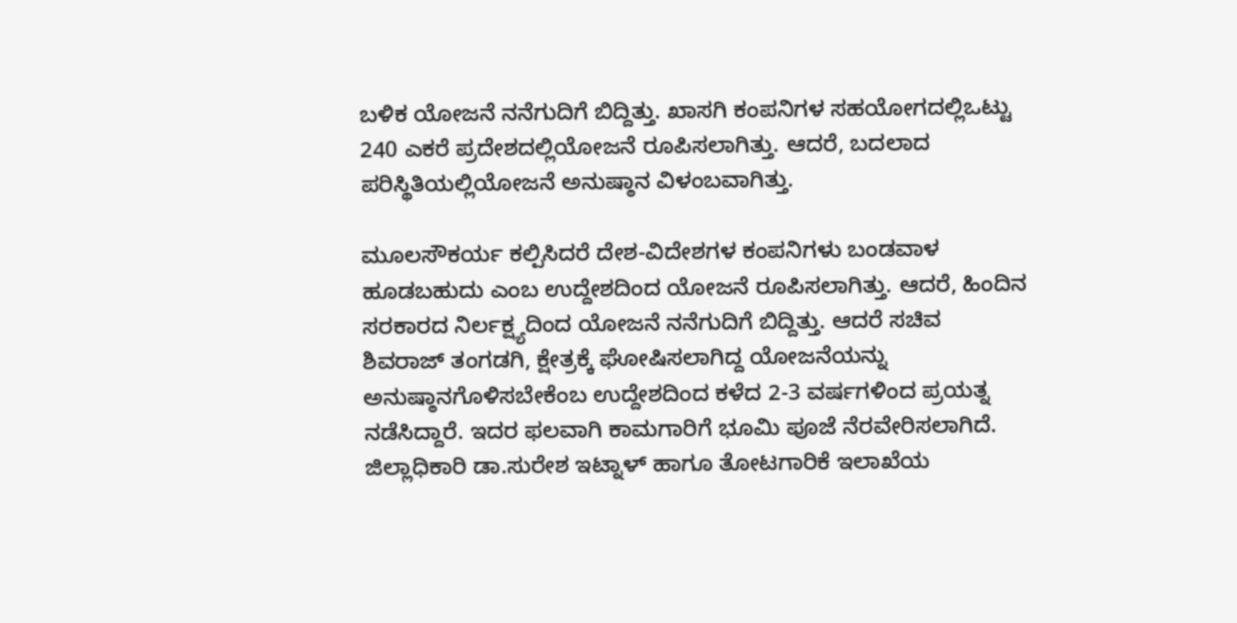ಬಳಿಕ ಯೋಜನೆ ನನೆಗುದಿಗೆ ಬಿದ್ದಿತ್ತು. ಖಾಸಗಿ ಕಂಪನಿಗಳ ಸಹಯೋಗದಲ್ಲಿಒಟ್ಟು 240 ಎಕರೆ ಪ್ರದೇಶದಲ್ಲಿಯೋಜನೆ ರೂಪಿಸಲಾಗಿತ್ತು. ಆದರೆ, ಬದಲಾದ ಪರಿಸ್ಥಿತಿಯಲ್ಲಿಯೋಜನೆ ಅನುಷ್ಠಾನ ವಿಳಂಬವಾಗಿತ್ತು.

ಮೂಲಸೌಕರ್ಯ ಕಲ್ಪಿಸಿದರೆ ದೇಶ-ವಿದೇಶಗಳ ಕಂಪನಿಗಳು ಬಂಡವಾಳ ಹೂಡಬಹುದು ಎಂಬ ಉದ್ದೇಶದಿಂದ ಯೋಜನೆ ರೂಪಿಸಲಾಗಿತ್ತು. ಆದರೆ, ಹಿಂದಿನ ಸರಕಾರದ ನಿರ್ಲಕ್ಷ್ಯದಿಂದ ಯೋಜನೆ ನನೆಗುದಿಗೆ ಬಿದ್ದಿತ್ತು. ಆದರೆ ಸಚಿವ ಶಿವರಾಜ್ ತಂಗಡಗಿ, ಕ್ಷೇತ್ರಕ್ಕೆ ಘೋಷಿಸಲಾಗಿದ್ದ ಯೋಜನೆಯನ್ನು ಅನುಷ್ಠಾನಗೊಳಿಸಬೇಕೆಂಬ ಉದ್ದೇಶದಿಂದ ಕಳೆದ 2-3 ವರ್ಷಗಳಿಂದ ಪ್ರಯತ್ನ ನಡೆಸಿದ್ದಾರೆ. ಇದರ ಫಲವಾಗಿ ಕಾಮಗಾರಿಗೆ ಭೂಮಿ ಪೂಜೆ ನೆರವೇರಿಸಲಾಗಿದೆ. ಜಿಲ್ಲಾಧಿಕಾರಿ ಡಾ.ಸುರೇಶ ಇಟ್ನಾಳ್ ಹಾಗೂ ತೋಟಗಾರಿಕೆ ಇಲಾಖೆಯ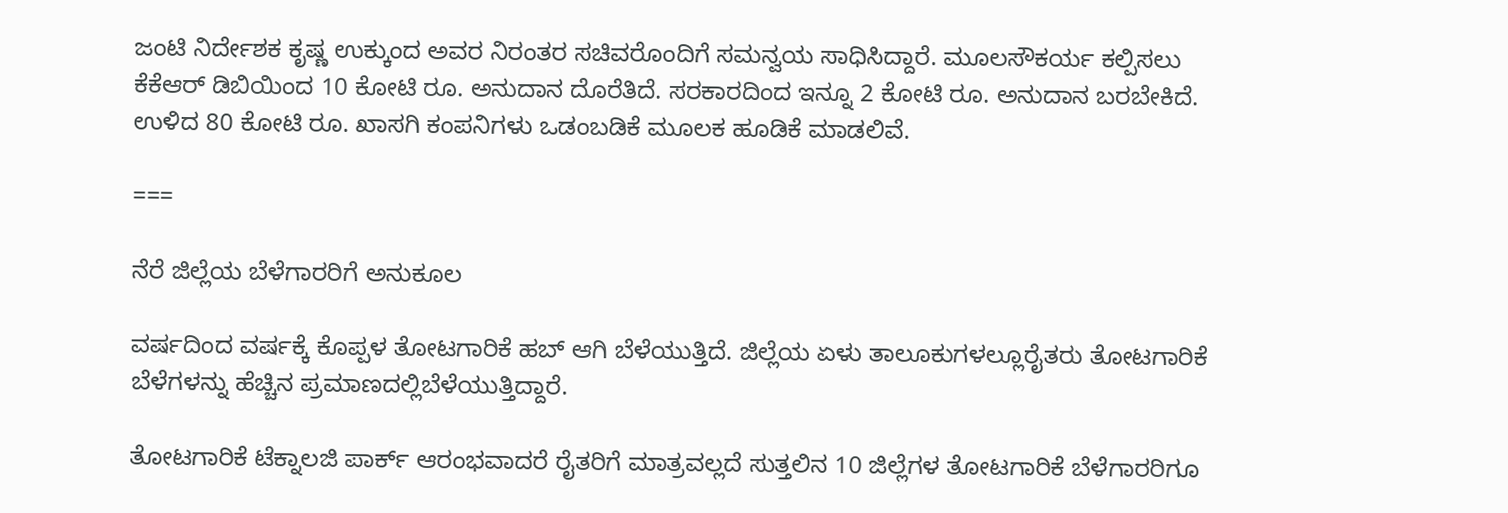ಜಂಟಿ ನಿರ್ದೇಶಕ ಕೃಷ್ಣ ಉಕ್ಕುಂದ ಅವರ ನಿರಂತರ ಸಚಿವರೊಂದಿಗೆ ಸಮನ್ವಯ ಸಾಧಿಸಿದ್ದಾರೆ. ಮೂಲಸೌಕರ್ಯ ಕಲ್ಪಿಸಲು ಕೆಕೆಆರ್ ಡಿಬಿಯಿಂದ 10 ಕೋಟಿ ರೂ. ಅನುದಾನ ದೊರೆತಿದೆ. ಸರಕಾರದಿಂದ ಇನ್ನೂ 2 ಕೋಟಿ ರೂ. ಅನುದಾನ ಬರಬೇಕಿದೆ. ಉಳಿದ 80 ಕೋಟಿ ರೂ. ಖಾಸಗಿ ಕಂಪನಿಗಳು ಒಡಂಬಡಿಕೆ ಮೂಲಕ ಹೂಡಿಕೆ ಮಾಡಲಿವೆ.

===

ನೆರೆ ಜಿಲ್ಲೆಯ ಬೆಳೆಗಾರರಿಗೆ ಅನುಕೂಲ

ವರ್ಷದಿಂದ ವರ್ಷಕ್ಕೆ ಕೊಪ್ಪಳ ತೋಟಗಾರಿಕೆ ಹಬ್ ಆಗಿ ಬೆಳೆಯುತ್ತಿದೆ. ಜಿಲ್ಲೆಯ ಏಳು ತಾಲೂಕುಗಳಲ್ಲೂರೈತರು ತೋಟಗಾರಿಕೆ ಬೆಳೆಗಳನ್ನು ಹೆಚ್ಚಿನ ಪ್ರಮಾಣದಲ್ಲಿಬೆಳೆಯುತ್ತಿದ್ದಾರೆ.

ತೋಟಗಾರಿಕೆ ಟೆಕ್ನಾಲಜಿ ಪಾರ್ಕ್ ಆರಂಭವಾದರೆ ರೈತರಿಗೆ ಮಾತ್ರವಲ್ಲದೆ ಸುತ್ತಲಿನ 10 ಜಿಲ್ಲೆಗಳ ತೋಟಗಾರಿಕೆ ಬೆಳೆಗಾರರಿಗೂ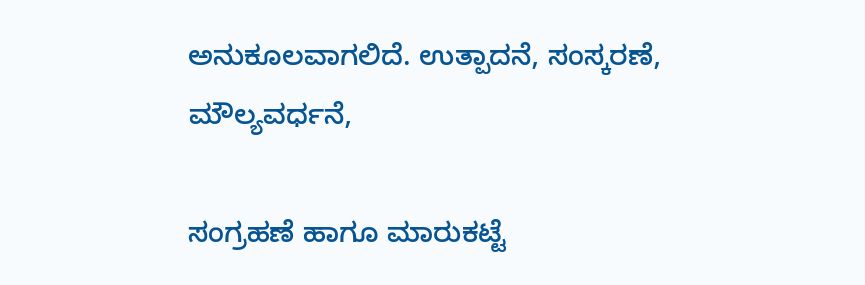ಅನುಕೂಲವಾಗಲಿದೆ. ಉತ್ಪಾದನೆ, ಸಂಸ್ಕರಣೆ, ಮೌಲ್ಯವರ್ಧನೆ,

ಸಂಗ್ರಹಣೆ ಹಾಗೂ ಮಾರುಕಟ್ಟೆ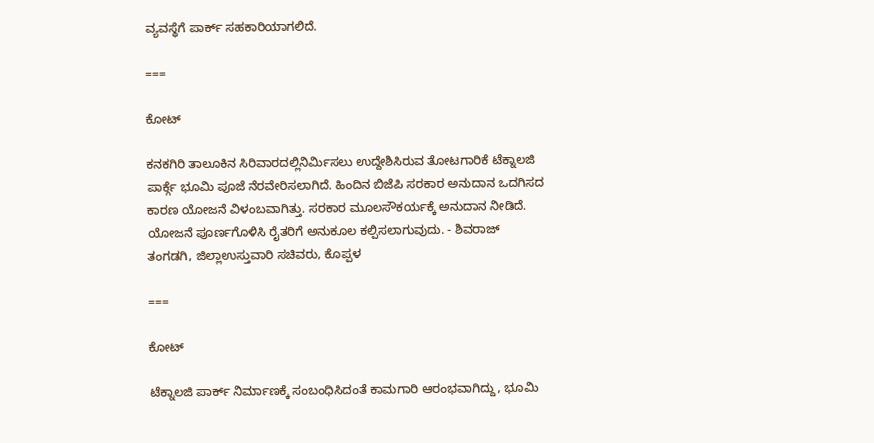ವ್ಯವಸ್ಥೆಗೆ ಪಾರ್ಕ್ ಸಹಕಾರಿಯಾಗಲಿದೆ.

===

ಕೋಟ್

ಕನಕಗಿರಿ ತಾಲೂಕಿನ ಸಿರಿವಾರದಲ್ಲಿನಿರ್ಮಿಸಲು ಉದ್ದೇಶಿಸಿರುವ ತೋಟಗಾರಿಕೆ ಟೆಕ್ನಾಲಜಿ ಪಾರ್ಕ್ಗೆ ಭೂಮಿ ಪೂಜೆ ನೆರವೇರಿಸಲಾಗಿದೆ. ಹಿಂದಿನ ಬಿಜೆಪಿ ಸರಕಾರ ಅನುದಾನ ಒದಗಿಸದ ಕಾರಣ ಯೋಜನೆ ವಿಳಂಬವಾಗಿತ್ತು. ಸರಕಾರ ಮೂಲಸೌಕರ್ಯಕ್ಕೆ ಅನುದಾನ ನೀಡಿದೆ. ಯೋಜನೆ ಪೂರ್ಣಗೊಳಿಸಿ ರೈತರಿಗೆ ಅನುಕೂಲ ಕಲ್ಪಿಸಲಾಗುವುದು. - ಶಿವರಾಜ್ ತಂಗಡಗಿ, ಜಿಲ್ಲಾಉಸ್ತುವಾರಿ ಸಚಿವರು, ಕೊಪ್ಪಳ

===

ಕೋಟ್

ಟೆಕ್ನಾಲಜಿ ಪಾರ್ಕ್ ನಿರ್ಮಾಣಕ್ಕೆ ಸಂಬಂಧಿಸಿದಂತೆ ಕಾಮಗಾರಿ ಆರಂಭವಾಗಿದ್ದು, ಭೂಮಿ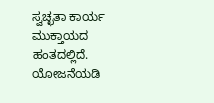ಸ್ವಚ್ಛತಾ ಕಾರ್ಯ ಮುಕ್ತಾಯದ ಹಂತದಲ್ಲಿದೆ. ಯೋಜನೆಯಡಿ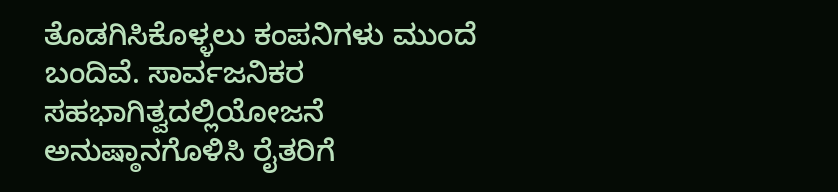ತೊಡಗಿಸಿಕೊಳ್ಳಲು ಕಂಪನಿಗಳು ಮುಂದೆ ಬಂದಿವೆ. ಸಾರ್ವಜನಿಕರ ಸಹಭಾಗಿತ್ವದಲ್ಲಿಯೋಜನೆ ಅನುಷ್ಠಾನಗೊಳಿಸಿ ರೈತರಿಗೆ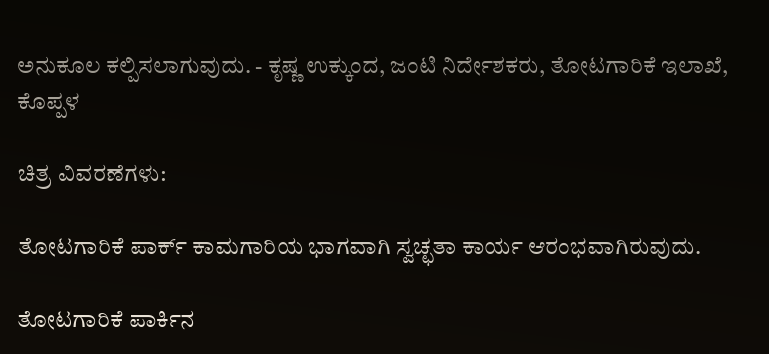ಅನುಕೂಲ ಕಲ್ಪಿಸಲಾಗುವುದು. - ಕೃಷ್ಣ ಉಕ್ಕುಂದ, ಜಂಟಿ ನಿರ್ದೇಶಕರು, ತೋಟಗಾರಿಕೆ ಇಲಾಖೆ, ಕೊಪ್ಪಳ

ಚಿತ್ರ ವಿವರಣೆಗಳು:

ತೋಟಗಾರಿಕೆ ಪಾರ್ಕ್ ಕಾಮಗಾರಿಯ ಭಾಗವಾಗಿ ಸ್ವಚ್ಛತಾ ಕಾರ್ಯ ಆರಂಭವಾಗಿರುವುದು.

ತೋಟಗಾರಿಕೆ ಪಾರ್ಕಿನ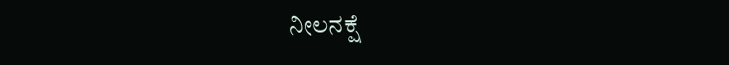ನೀಲನಕ್ಷೆ